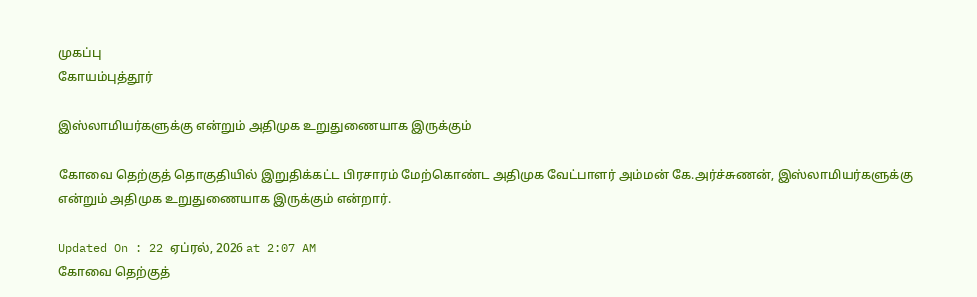முகப்பு
கோயம்புத்தூர்

இஸ்லாமியர்களுக்கு என்றும் அதிமுக உறுதுணையாக இருக்கும்

கோவை தெற்குத் தொகுதியில் இறுதிக்கட்ட பிரசாரம் மேற்கொண்ட அதிமுக வேட்பாளர் அம்மன் கே.அர்ச்சுணன், இஸ்லாமியர்களுக்கு என்றும் அதிமுக உறுதுணையாக இருக்கும் என்றார்.

Updated On : 22 ஏப்ரல், 2026 at 2:07 AM
கோவை தெற்குத்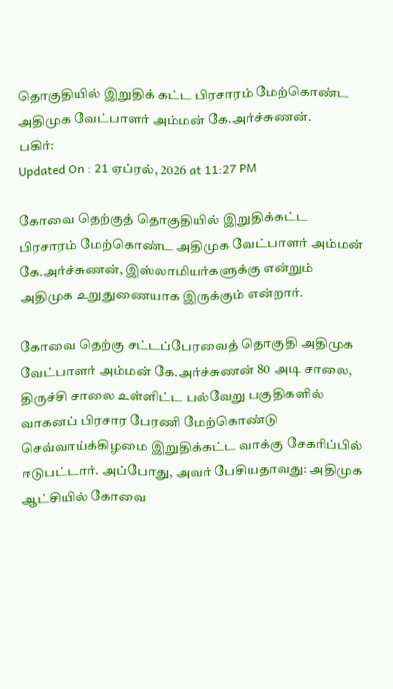தொகுதியில் இறுதிக் கட்ட பிரசாரம் மேற்கொண்ட அதிமுக வேட்பாளர் அம்மன் கே.அர்ச்சுணன்.
பகிர்:
Updated On : 21 ஏப்ரல், 2026 at 11:27 PM

கோவை தெற்குத் தொகுதியில் இறுதிக்கட்ட பிரசாரம் மேற்கொண்ட அதிமுக வேட்பாளர் அம்மன் கே.அர்ச்சுணன், இஸ்லாமியர்களுக்கு என்றும் அதிமுக உறுதுணையாக இருக்கும் என்றார்.

கோவை தெற்கு சட்டப்பேரவைத் தொகுதி அதிமுக வேட்பாளர் அம்மன் கே.அர்ச்சுணன் 80 அடி சாலை, திருச்சி சாலை உள்ளிட்ட பல்வேறு பகுதிகளில் வாகனப் பிரசார பேரணி மேற்கொண்டு செவ்வாய்க்கிழமை இறுதிக்கட்ட வாக்கு சேகரிப்பில் ஈடுபட்டார். அப்போது, அவர் பேசியதாவது: அதிமுக ஆட்சியில் கோவை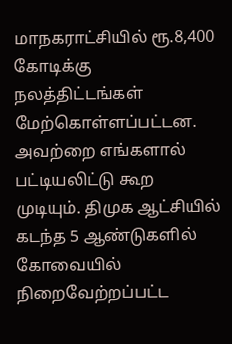மாநகராட்சியில் ரூ.8,400 கோடிக்கு நலத்திட்டங்கள் மேற்கொள்ளப்பட்டன. அவற்றை எங்களால் பட்டியலிட்டு கூற முடியும். திமுக ஆட்சியில் கடந்த 5 ஆண்டுகளில் கோவையில் நிறைவேற்றப்பட்ட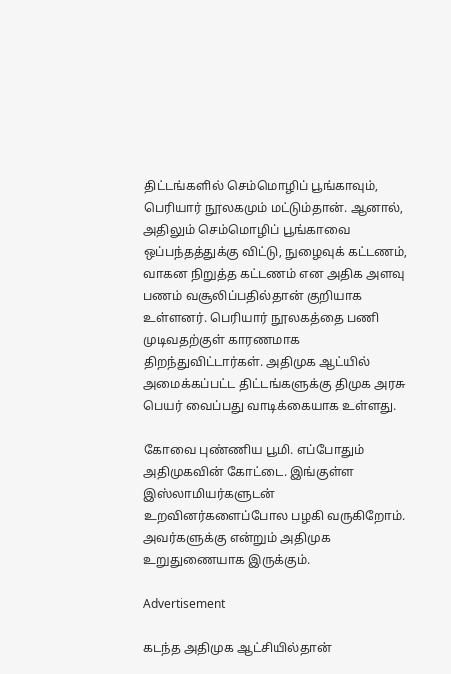திட்டங்களில் செம்மொழிப் பூங்காவும், பெரியார் நூலகமும் மட்டும்தான். ஆனால், அதிலும் செம்மொழிப் பூங்காவை ஒப்பந்தத்துக்கு விட்டு, நுழைவுக் கட்டணம், வாகன நிறுத்த கட்டணம் என அதிக அளவு பணம் வசூலிப்பதில்தான் குறியாக உள்ளனர். பெரியார் நூலகத்தை பணி முடிவதற்குள் காரணமாக திறந்துவிட்டார்கள். அதிமுக ஆட்யில் அமைக்கப்பட்ட திட்டங்களுக்கு திமுக அரசு பெயர் வைப்பது வாடிக்கையாக உள்ளது.

கோவை புண்ணிய பூமி. எப்போதும் அதிமுகவின் கோட்டை. இங்குள்ள இஸ்லாமியர்களுடன் உறவினர்களைப்போல பழகி வருகிறோம். அவர்களுக்கு என்றும் அதிமுக உறுதுணையாக இருக்கும்.

Advertisement

கடந்த அதிமுக ஆட்சியில்தான்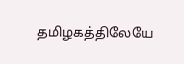தமிழகத்திலேயே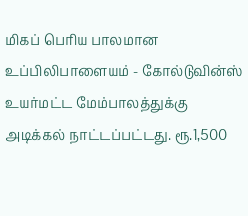மிகப் பெரிய பாலமான உப்பிலிபாளையம் - கோல்டுவின்ஸ் உயர்மட்ட மேம்பாலத்துக்கு அடிக்கல் நாட்டப்பட்டது. ரூ.1,500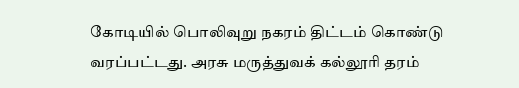கோடியில் பொலிவுறு நகரம் திட்டம் கொண்டு வரப்பட்டது. அரசு மருத்துவக் கல்லூரி தரம்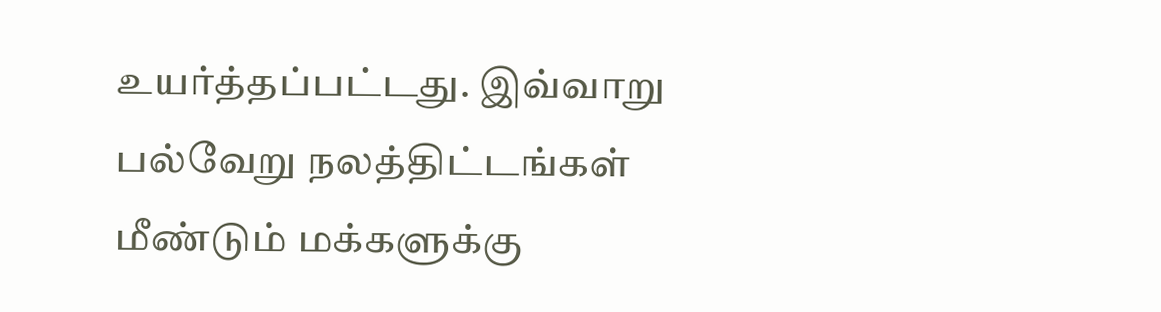உயர்த்தப்பட்டது. இவ்வாறு பல்வேறு நலத்திட்டங்கள் மீண்டும் மக்களுக்கு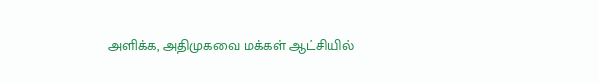அளிக்க, அதிமுகவை மக்கள் ஆட்சியில்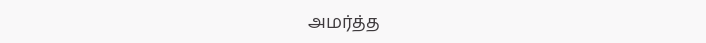அமர்த்த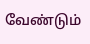வேண்டும்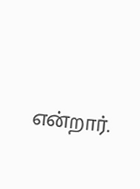என்றார்.